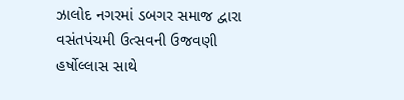ઝાલોદ નગરમાં ડબગર સમાજ દ્વારા વસંતપંચમી ઉત્સવની ઉજવણી હર્ષોલ્લાસ સાથે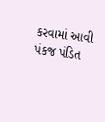કરવામાં આવી
પંકજ પંડિત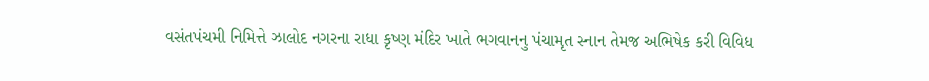વસંતપંચમી નિમિત્તે ઝાલોદ નગરના રાધા કૃષ્ણ મંદિર ખાતે ભગવાનનુ પંચામૃત સ્નાન તેમજ અભિષેક કરી વિવિધ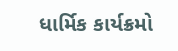ધાર્મિક કાર્યક્રમો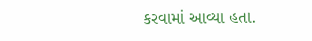કરવામાં આવ્યા હતા.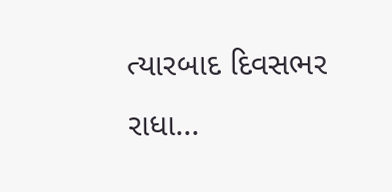ત્યારબાદ દિવસભર રાધા...